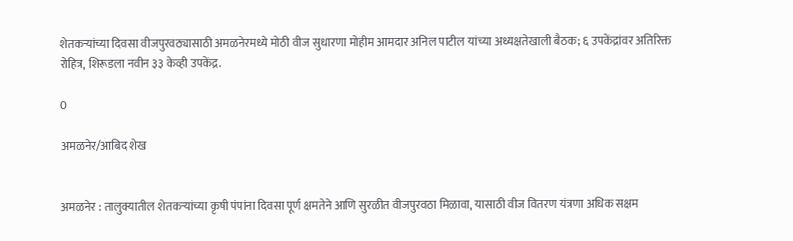शेतकऱ्यांच्या दिवसा वीजपुरवठ्यासाठी अमळनेरमध्ये मोठी वीज सुधारणा मोहीम आमदार अनिल पाटील यांच्या अध्यक्षतेखाली बैठक; ६ उपकेंद्रांवर अतिरिक्त रोहित्र, शिरूडला नवीन ३३ केव्ही उपकेंद्र.

0

अमळनेर/आबिद शेख


अमळनेर : तालुक्यातील शेतकऱ्यांच्या कृषी पंपांना दिवसा पूर्ण क्षमतेने आणि सुरळीत वीजपुरवठा मिळावा, यासाठी वीज वितरण यंत्रणा अधिक सक्षम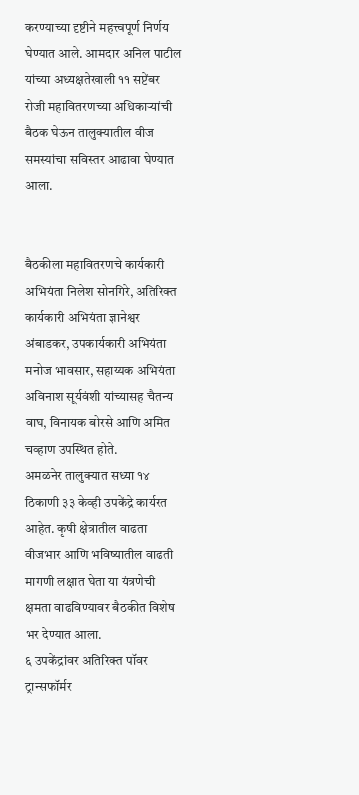करण्याच्या दृष्टीने महत्त्वपूर्ण निर्णय घेण्यात आले. आमदार अनिल पाटील यांच्या अध्यक्षतेखाली ११ सप्टेंबर रोजी महावितरणच्या अधिकाऱ्यांची बैठक घेऊन तालुक्यातील वीज समस्यांचा सविस्तर आढावा घेण्यात आला.


बैठकीला महावितरणचे कार्यकारी अभियंता निलेश सोनगिरे, अतिरिक्त कार्यकारी अभियंता ज्ञानेश्वर अंबाडकर, उपकार्यकारी अभियंता मनोज भावसार, सहाय्यक अभियंता अविनाश सूर्यवंशी यांच्यासह चैतन्य वाघ, विनायक बोरसे आणि अमित चव्हाण उपस्थित होते.
अमळनेर तालुक्यात सध्या १४ ठिकाणी ३३ केव्ही उपकेंद्रे कार्यरत आहेत. कृषी क्षेत्रातील वाढता वीजभार आणि भविष्यातील वाढती मागणी लक्षात घेता या यंत्रणेची क्षमता वाढविण्यावर बैठकीत विशेष भर देण्यात आला.
६ उपकेंद्रांवर अतिरिक्त पॉवर ट्रान्सफॉर्मर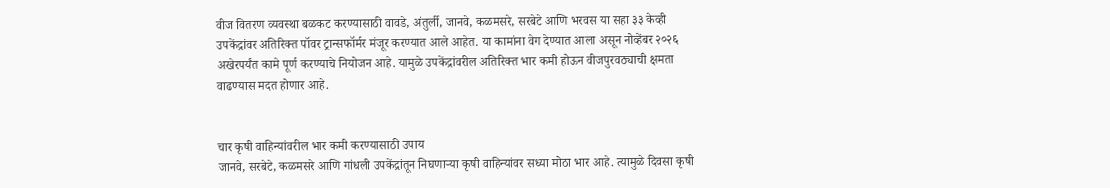वीज वितरण व्यवस्था बळकट करण्यासाठी वावडे, अंतुर्ली, जानवे, कळमसरे, सरबेटे आणि भरवस या सहा ३३ केव्ही उपकेंद्रांवर अतिरिक्त पॉवर ट्रान्सफॉर्मर मंजूर करण्यात आले आहेत. या कामांना वेग देण्यात आला असून नोव्हेंबर २०२६ अखेरपर्यंत कामे पूर्ण करण्याचे नियोजन आहे. यामुळे उपकेंद्रांवरील अतिरिक्त भार कमी होऊन वीजपुरवठ्याची क्षमता वाढण्यास मदत होणार आहे.


चार कृषी वाहिन्यांवरील भार कमी करण्यासाठी उपाय
जानवे, सरबेटे, कळमसरे आणि गांधली उपकेंद्रांतून निघणाऱ्या कृषी वाहिन्यांवर सध्या मोठा भार आहे. त्यामुळे दिवसा कृषी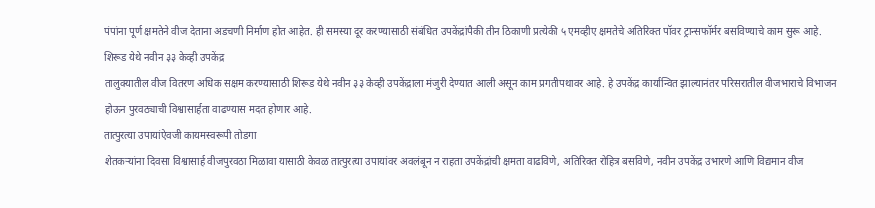पंपांना पूर्ण क्षमतेने वीज देताना अडचणी निर्माण होत आहेत. ही समस्या दूर करण्यासाठी संबंधित उपकेंद्रांपैकी तीन ठिकाणी प्रत्येकी ५ एमव्हीए क्षमतेचे अतिरिक्त पॉवर ट्रान्सफॉर्मर बसविण्याचे काम सुरू आहे.
शिरूड येथे नवीन ३३ केव्ही उपकेंद्र
तालुक्यातील वीज वितरण अधिक सक्षम करण्यासाठी शिरूड येथे नवीन ३३ केव्ही उपकेंद्राला मंजुरी देण्यात आली असून काम प्रगतीपथावर आहे. हे उपकेंद्र कार्यान्वित झाल्यानंतर परिसरातील वीजभाराचे विभाजन होऊन पुरवठ्याची विश्वासार्हता वाढण्यास मदत होणार आहे.
तात्पुरत्या उपायांऐवजी कायमस्वरूपी तोडगा
शेतकऱ्यांना दिवसा विश्वासार्ह वीजपुरवठा मिळावा यासाठी केवळ तात्पुरत्या उपायांवर अवलंबून न राहता उपकेंद्रांची क्षमता वाढविणे, अतिरिक्त रोहित्र बसविणे, नवीन उपकेंद्र उभारणे आणि विद्यमान वीज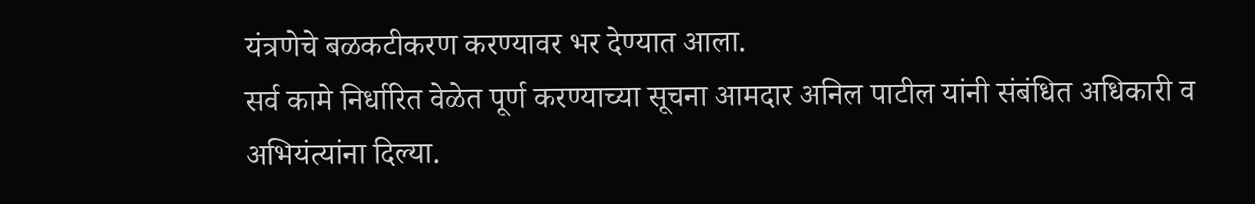यंत्रणेचे बळकटीकरण करण्यावर भर देण्यात आला.
सर्व कामे निर्धारित वेळेत पूर्ण करण्याच्या सूचना आमदार अनिल पाटील यांनी संबंधित अधिकारी व अभियंत्यांना दिल्या.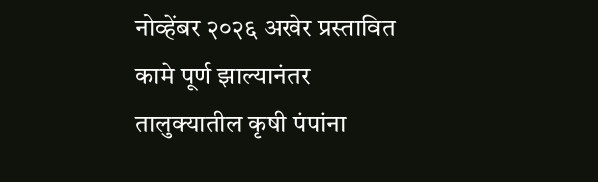नोव्हेंबर २०२६ अखेर प्रस्तावित कामे पूर्ण झाल्यानंतर तालुक्यातील कृषी पंपांना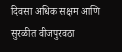दिवसा अधिक सक्षम आणि सुरळीत वीजपुरवठा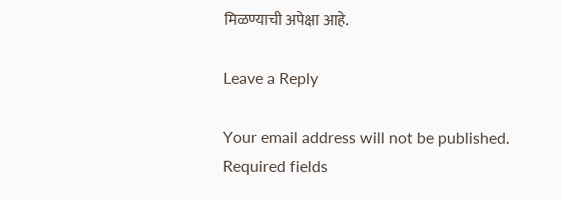मिळण्याची अपेक्षा आहे.

Leave a Reply

Your email address will not be published. Required fields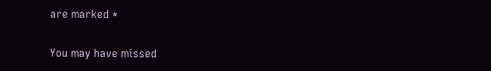are marked *

You may have missed